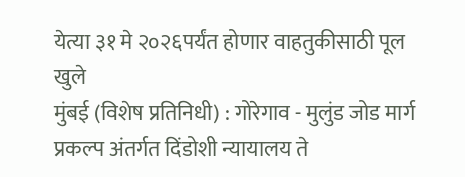येत्या ३१ मे २०२६पर्यंत होणार वाहतुकीसाठी पूल खुले
मुंबई (विशेष प्रतिनिधी) : गोरेगाव - मुलुंड जोड मार्ग प्रकल्प अंतर्गत दिंडोशी न्यायालय ते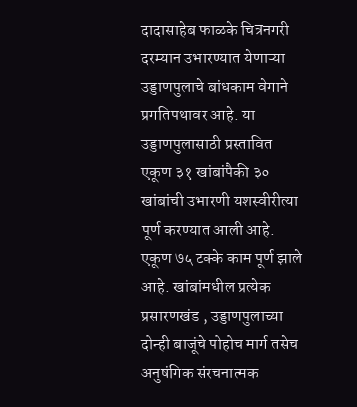दादासाहेब फाळके चित्रनगरी दरम्यान उभारण्यात येणाऱ्या उड्डाणपुलाचे बांधकाम वेगाने प्रगतिपथावर आहे. या उड्डाणपुलासाठी प्रस्तावित एकूण ३१ खांबांपैकी ३० खांबांची उभारणी यशस्वीरीत्या पूर्ण करण्यात आली आहे. एकूण ७५ टक्के काम पूर्ण झाले आहे. खांबांमधील प्रत्येक प्रसारणखंड , उड्डाणपुलाच्या दोन्ही बाजूंचे पोहोच मार्ग तसेच अनुषंगिक संरचनात्मक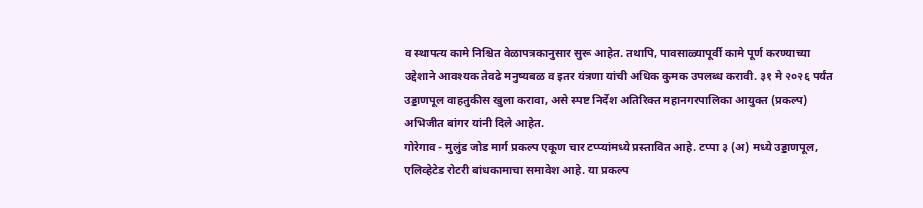व स्थापत्य कामे निश्चित वेळापत्रकानुसार सुरू आहेत. तथापि, पावसाळ्यापूर्वी कामे पूर्ण करण्याच्या उद्देशाने आवश्यक तेवढे मनुष्यबळ व इतर यंत्रणा यांची अधिक कुमक उपलब्ध करावी. ३१ मे २०२६ पर्यंत उड्डाणपूल वाहतुकीस खुला करावा, असे स्पष्ट निर्देश अतिरिक्त महानगरपालिका आयुक्त (प्रकल्प) अभिजीत बांगर यांनी दिले आहेत.
गोरेगाव - मुलुंड जोड मार्ग प्रकल्प एकूण चार टप्प्यांमध्ये प्रस्तावित आहे. टप्पा ३ (अ) मध्ये उड्डाणपूल, एलिव्हेटेड रोटरी बांधकामाचा समावेश आहे. या प्रकल्प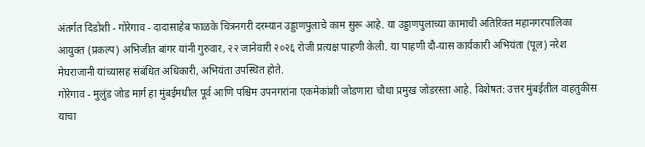अंतर्गत दिंडोशी - गोरेगाव - दादासाहेब फाळके चित्रनगरी दरम्यान उड्डाणपुलाचे काम सुरू आहे. या उड्डाणपुलाच्या कामाची अतिरिक्त महानगरपालिका आयुक्त (प्रकल्प) अभिजीत बांगर यांनी गुरुवार, २२ जानेवारी २०२६ रोजी प्रत्यक्ष पाहणी केली. या पाहणी दौ-यास कार्यकारी अभियंता (पूल) नरेश मेघराजानी यांच्यासह संबंधित अधिकारी, अभियंता उपस्थित होते.
गोरेगाव - मुलुंड जोड मार्ग हा मुंबईमधील पूर्व आणि पश्चिम उपनगरांना एकमेकांशी जोडणारा चौथा प्रमुख जोडरस्ता आहे. विशेषत: उत्तर मुंबईतील वाहतुकीस याचा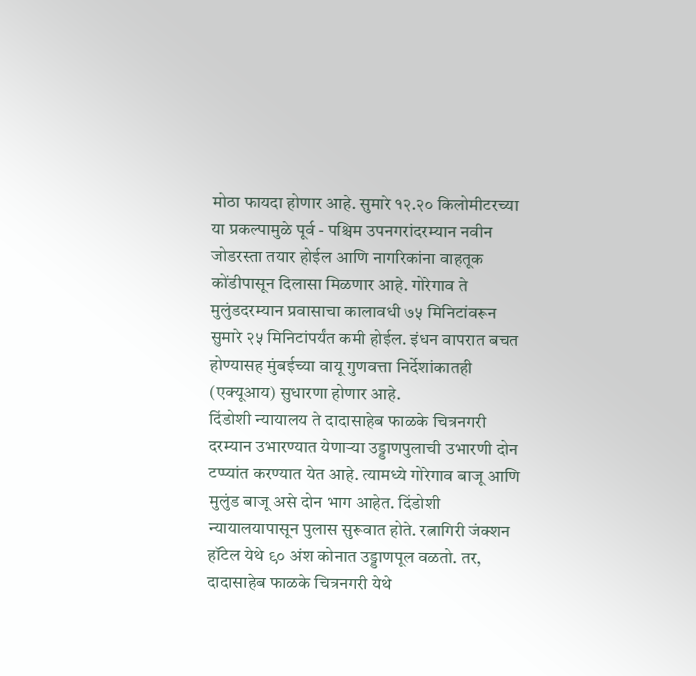मोठा फायदा होणार आहे. सुमारे १२.२० किलोमीटरच्या या प्रकल्पामुळे पूर्व - पश्चिम उपनगरांदरम्यान नवीन जोडरस्ता तयार होईल आणि नागरिकांना वाहतूक कोंडीपासून दिलासा मिळणार आहे. गोरेगाव ते मुलुंडदरम्यान प्रवासाचा कालावधी ७५ मिनिटांवरून सुमारे २५ मिनिटांपर्यंत कमी होईल. इंधन वापरात बचत होण्यासह मुंबईच्या वायू गुणवत्ता निर्देशांकातही (एक्यूआय) सुधारणा होणार आहे.
दिंडोशी न्यायालय ते दादासाहेब फाळके चित्रनगरी दरम्यान उभारण्यात येणाऱ्या उड्डाणपुलाची उभारणी दोन टप्प्यांत करण्यात येत आहे. त्यामध्ये गोरेगाव बाजू आणि मुलुंड बाजू असे दोन भाग आहेत. दिंडोशी न्यायालयापासून पुलास सुरूवात होते. रत्नागिरी जंक्शन हॉटेल येथे ९० अंश कोनात उड्डाणपूल वळतो. तर, दादासाहेब फाळके चित्रनगरी येथे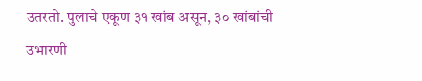उतरतो. पुलाचे एकूण ३१ खांब असून, ३० खांबांची उभारणी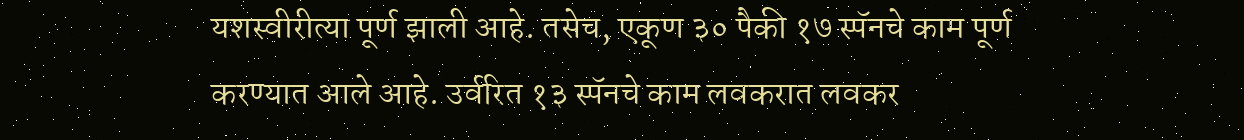यशस्वीरीत्या पूर्ण झाली आहे. तसेच, एकूण ३० पैकी १७ स्पॅनचे काम पूर्ण करण्यात आले आहे. उर्वरित १३ स्पॅनचे काम लवकरात लवकर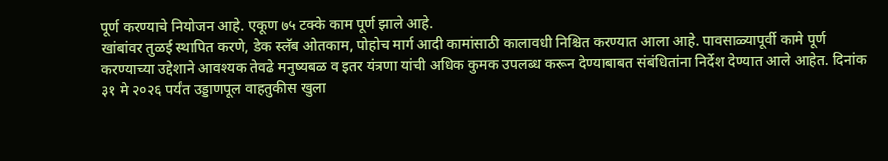पूर्ण करण्याचे नियोजन आहे. एकूण ७५ टक्के काम पूर्ण झाले आहे.
खांबांवर तुळई स्थापित करणे, डेक स्लॅब ओतकाम, पोहोच मार्ग आदी कामांसाठी कालावधी निश्चित करण्यात आला आहे. पावसाळ्यापूर्वी कामे पूर्ण करण्याच्या उद्देशाने आवश्यक तेवढे मनुष्यबळ व इतर यंत्रणा यांची अधिक कुमक उपलब्ध करून देण्याबाबत संबंधितांना निर्देश देण्यात आले आहेत. दिनांक ३१ मे २०२६ पर्यंत उड्डाणपूल वाहतुकीस खुला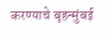करण्याचे बृहन्मुंबई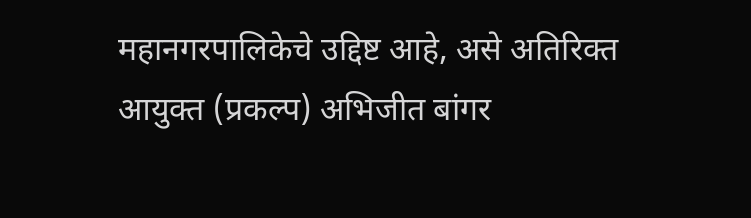महानगरपालिकेचे उद्दिष्ट आहे, असे अतिरिक्त आयुक्त (प्रकल्प) अभिजीत बांगर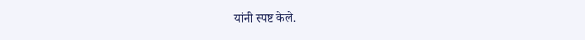यांनी स्पष्ट केले.